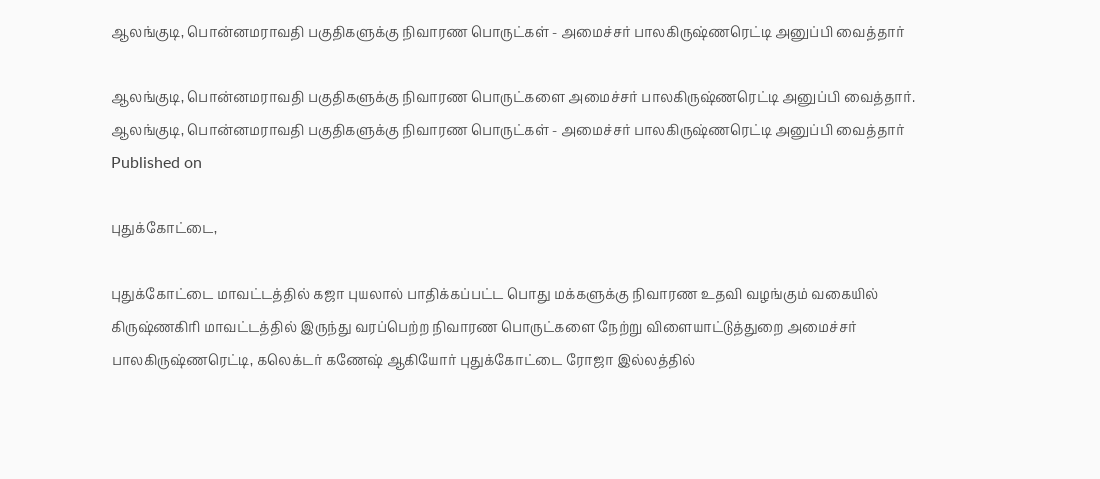ஆலங்குடி, பொன்னமராவதி பகுதிகளுக்கு நிவாரண பொருட்கள் - அமைச்சர் பாலகிருஷ்ணரெட்டி அனுப்பி வைத்தார்

ஆலங்குடி, பொன்னமராவதி பகுதிகளுக்கு நிவாரண பொருட்களை அமைச்சர் பாலகிருஷ்ணரெட்டி அனுப்பி வைத்தார்.
ஆலங்குடி, பொன்னமராவதி பகுதிகளுக்கு நிவாரண பொருட்கள் - அமைச்சர் பாலகிருஷ்ணரெட்டி அனுப்பி வைத்தார்
Published on

புதுக்கோட்டை,

புதுக்கோட்டை மாவட்டத்தில் கஜா புயலால் பாதிக்கப்பட்ட பொது மக்களுக்கு நிவாரண உதவி வழங்கும் வகையில் கிருஷ்ணகிரி மாவட்டத்தில் இருந்து வரப்பெற்ற நிவாரண பொருட்களை நேற்று விளையாட்டுத்துறை அமைச்சர் பாலகிருஷ்ணரெட்டி, கலெக்டர் கணேஷ் ஆகியோர் புதுக்கோட்டை ரோஜா இல்லத்தில்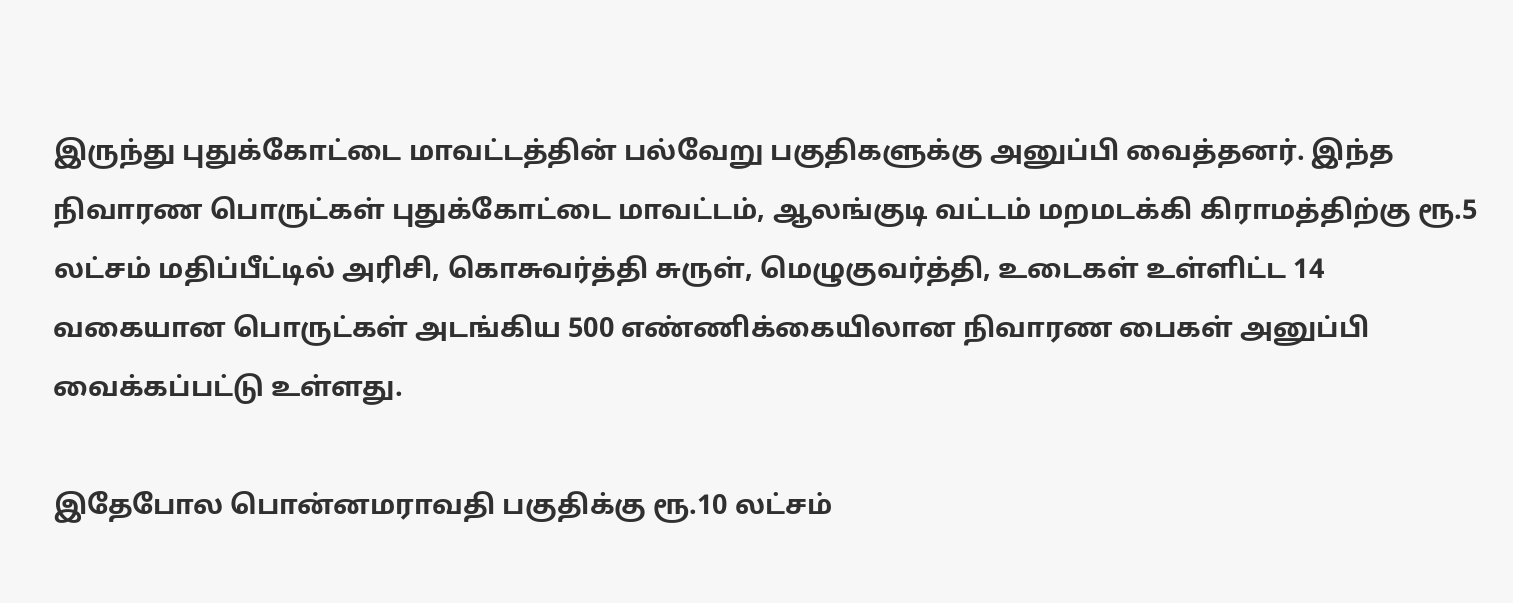இருந்து புதுக்கோட்டை மாவட்டத்தின் பல்வேறு பகுதிகளுக்கு அனுப்பி வைத்தனர். இந்த நிவாரண பொருட்கள் புதுக்கோட்டை மாவட்டம், ஆலங்குடி வட்டம் மறமடக்கி கிராமத்திற்கு ரூ.5 லட்சம் மதிப்பீட்டில் அரிசி, கொசுவர்த்தி சுருள், மெழுகுவர்த்தி, உடைகள் உள்ளிட்ட 14 வகையான பொருட்கள் அடங்கிய 500 எண்ணிக்கையிலான நிவாரண பைகள் அனுப்பி வைக்கப்பட்டு உள்ளது.

இதேபோல பொன்னமராவதி பகுதிக்கு ரூ.10 லட்சம்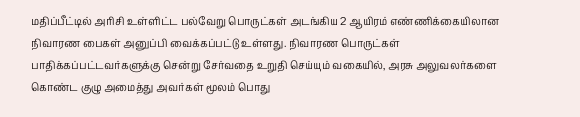மதிப்பீட்டில் அரிசி உள்ளிட்ட பல்வேறு பொருட்கள் அடங்கிய 2 ஆயிரம் எண்ணிக்கையிலான நிவாரண பைகள் அனுப்பி வைக்கப்பட்டு உள்ளது. நிவாரண பொருட்கள் பாதிக்கப்பட்டவர்களுக்கு சென்று சேர்வதை உறுதி செய்யும் வகையில், அரசு அலுவலர்களை கொண்ட குழு அமைத்து அவர்கள் மூலம் பொது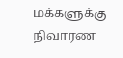மக்களுக்கு நிவாரண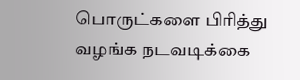பொருட்களை பிரித்து வழங்க நடவடிக்கை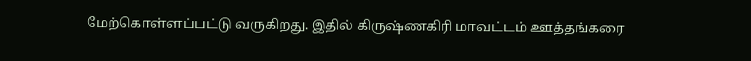மேற்கொள்ளப்பட்டு வருகிறது. இதில் கிருஷ்ணகிரி மாவட்டம் ஊத்தங்கரை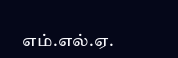எம்.எல்.ஏ.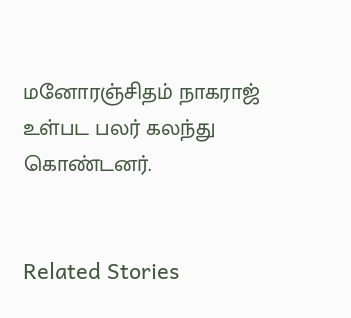மனோரஞ்சிதம் நாகராஜ் உள்பட பலர் கலந்து கொண்டனர்.


Related Stories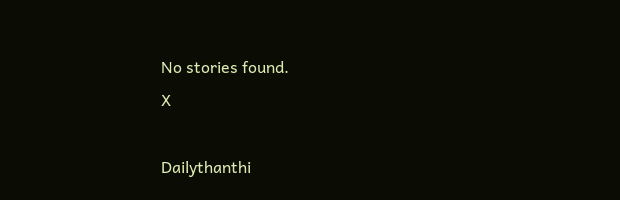No stories found.
X

Dailythanthi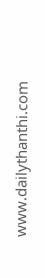www.dailythanthi.com